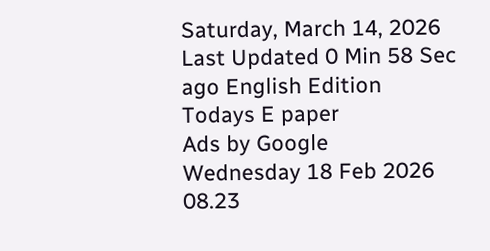Saturday, March 14, 2026 Last Updated 0 Min 58 Sec ago English Edition
Todays E paper
Ads by Google
Wednesday 18 Feb 2026 08.23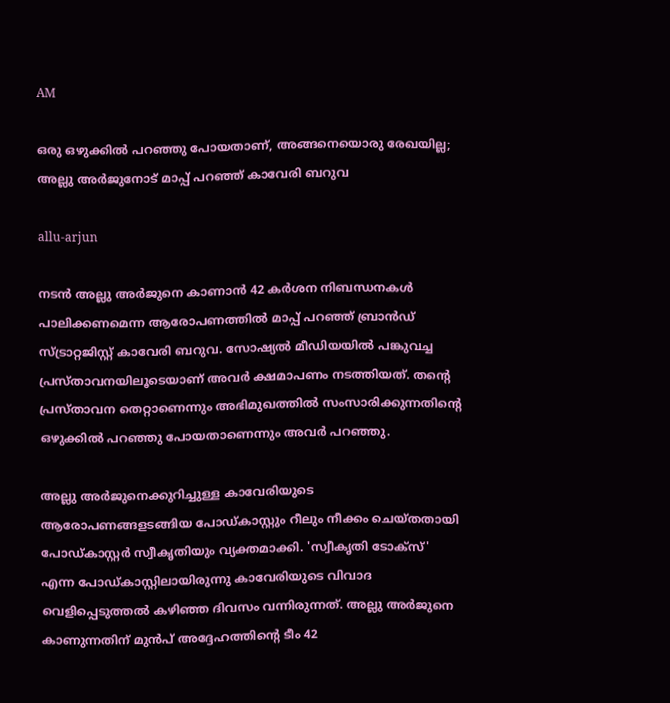AM

ഒരു ഒഴുക്കില്‍ പറഞ്ഞു പോയതാണ്, അങ്ങനെയൊരു രേഖയില്ല; അല്ലു അര്‍ജുനോട് മാപ്പ് പറഞ്ഞ് കാവേരി ബറുവ

allu-arjun

നടൻ അല്ലു അർജുനെ കാണാൻ 42 കർശന നിബന്ധനകൾ പാലിക്കണമെന്ന ആരോപണത്തിൽ മാപ്പ് പറഞ്ഞ് ബ്രാൻഡ് സ്ട്രാറ്റജിസ്റ്റ് കാവേരി ബറുവ. സോഷ്യൽ മീ‍ഡിയയിൽ പങ്കുവച്ച പ്രസ്താവനയിലൂടെയാണ് അവർ ക്ഷമാപണം നടത്തിയത്. തന്റെ പ്രസ്താവന തെറ്റാണെന്നും അഭിമുഖത്തിൽ സംസാരിക്കുന്നതിന്റെ ഒഴുക്കിൽ പറഞ്ഞു പോയതാണെന്നും അവർ പറഞ്ഞു.

അല്ലു അർജുനെക്കുറിച്ചുള്ള കാവേരിയുടെ ആരോപണങ്ങളടങ്ങിയ പോഡ്‌കാസ്റ്റും റീലും നീക്കം ചെയ്തതായി പോഡ്കാസ്റ്റർ സ്വീകൃതിയും വ്യക്തമാക്കി. 'സ്വീകൃതി ടോക്സ്' എന്ന പോഡ്‌കാസ്റ്റിലായിരുന്നു കാവേരിയുടെ വിവാദ വെളിപ്പെടുത്തൽ കഴിഞ്ഞ ദിവസം വന്നിരുന്നത്. അല്ലു അർജുനെ കാണുന്നതിന് മുൻപ് അദ്ദേഹത്തിന്‍റെ ടീം 42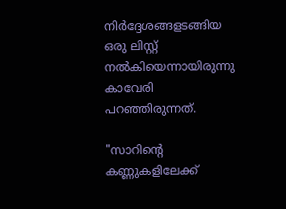നിർദ്ദേശങ്ങളടങ്ങിയ ഒരു ലിസ്റ്റ് നൽകിയെന്നായിരുന്നു കാവേരി പറഞ്ഞിരുന്നത്.

"സാറിന്‍റെ കണ്ണുകളിലേക്ക്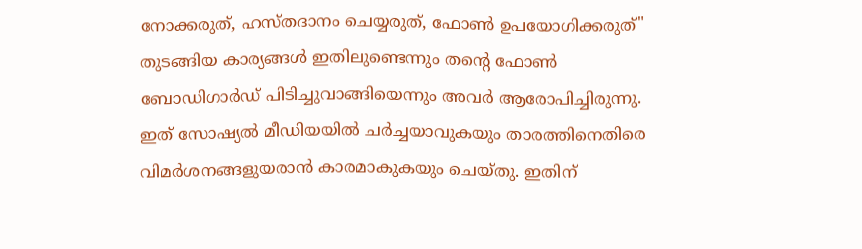നോക്കരുത്, ഹസ്തദാനം ചെയ്യരുത്, ഫോൺ ഉപയോഗിക്കരുത്" തുടങ്ങിയ കാര്യങ്ങൾ ഇതിലുണ്ടെന്നും തന്‍റെ ഫോൺ ബോഡിഗാർഡ് പിടിച്ചുവാങ്ങിയെന്നും അവർ ആരോപിച്ചിരുന്നു. ഇത് സോഷ്യൽ മീഡിയയിൽ ചർച്ചയാവുകയും താരത്തിനെതിരെ വിമർശനങ്ങളുയരാൻ കാരമാകുകയും ചെയ്തു. ഇതിന്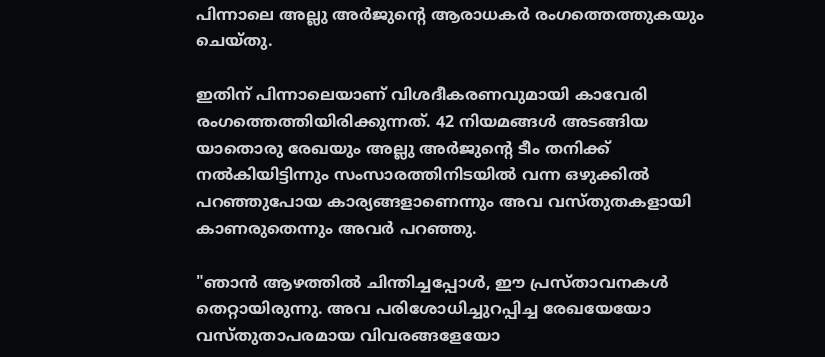പിന്നാലെ അല്ലു അർജുന്റെ ആരാധകർ രംഗത്തെത്തുകയും ചെയ്തു.

ഇതിന് പിന്നാലെയാണ് വിശദീകരണവുമായി കാവേരി രംഗത്തെത്തിയിരിക്കുന്നത്. 42 നിയമങ്ങൾ അടങ്ങിയ യാതൊരു രേഖയും അല്ലു അർജുന്‍റെ ടീം തനിക്ക് നൽകിയിട്ടിന്നും സംസാരത്തിനിടയിൽ വന്ന ഒഴുക്കിൽ പറഞ്ഞുപോയ കാര്യങ്ങളാണെന്നും അവ വസ്തുതകളായി കാണരുതെന്നും അവർ പറഞ്ഞു.

"ഞാൻ ആഴത്തിൽ ചിന്തിച്ചപ്പോൾ, ഈ പ്രസ്താവനകൾ തെറ്റായിരുന്നു. അവ പരിശോധിച്ചുറപ്പിച്ച രേഖയേയോ വസ്തുതാപരമായ വിവരങ്ങളേയോ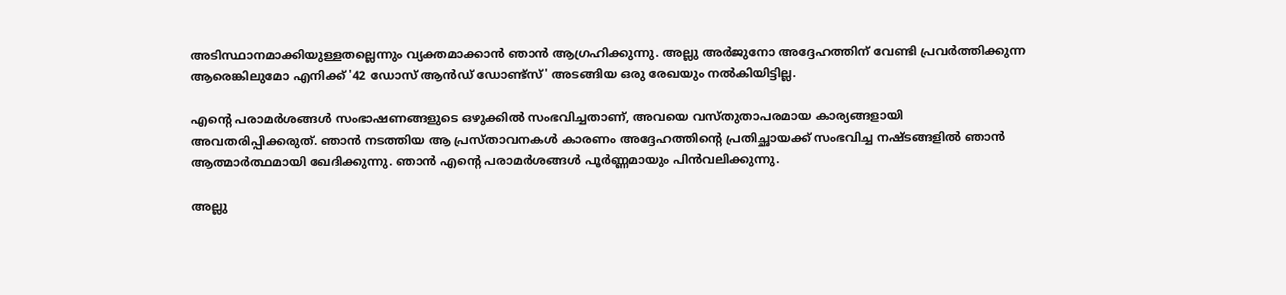അടിസ്ഥാനമാക്കിയുള്ളതല്ലെന്നും വ്യക്തമാക്കാൻ ഞാൻ ആഗ്രഹിക്കുന്നു. അല്ലു അർജുനോ അദ്ദേഹത്തിന് വേണ്ടി പ്രവർത്തിക്കുന്ന ആരെങ്കിലുമോ എനിക്ക് '42 ഡോസ് ആൻഡ് ഡോണ്ട്‌സ്' അടങ്ങിയ ഒരു രേഖയും നൽകിയിട്ടില്ല.

എൻ്റെ പരാമർശങ്ങൾ സംഭാഷണങ്ങളുടെ ഒഴുക്കിൽ സംഭവിച്ചതാണ്, അവയെ വസ്തുതാപരമായ കാര്യങ്ങളായി അവതരിപ്പിക്കരുത്. ഞാൻ നടത്തിയ ആ പ്രസ്താവനകൾ കാരണം അദ്ദേഹത്തിന്റെ പ്രതിച്ഛായക്ക് സംഭവിച്ച നഷ്ടങ്ങളിൽ ഞാൻ ആത്മാർത്ഥമായി ഖേദിക്കുന്നു. ഞാൻ എൻ്റെ പരാമർശങ്ങൾ പൂർണ്ണമായും പിൻവലിക്കുന്നു.

അല്ലു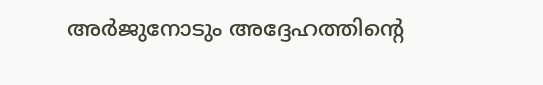അർജുനോടും അദ്ദേഹത്തിൻ്റെ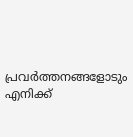പ്രവർത്തനങ്ങളോടും എനിക്ക്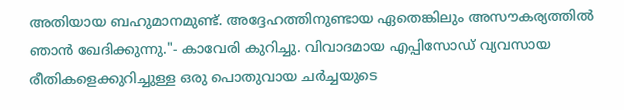അതിയായ ബഹുമാനമുണ്ട്. അദ്ദേഹത്തിനുണ്ടായ ഏതെങ്കിലും അസൗകര്യത്തിൽ ഞാൻ ഖേദിക്കുന്നു."- കാവേരി കുറിച്ചു. വിവാദമായ എപ്പിസോഡ് വ്യവസായ രീതികളെക്കുറിച്ചുള്ള ഒരു പൊതുവായ ചർച്ചയുടെ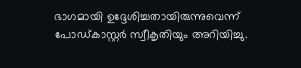ഭാഗമായി ഉദ്ദേശിച്ചതായിരുന്നുവെന്ന് പോഡ്കാസ്റ്റർ സ്വീകൃതിയും അറിയിച്ചു.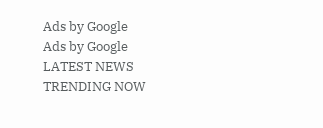Ads by Google
Ads by Google
LATEST NEWS
TRENDING NOW